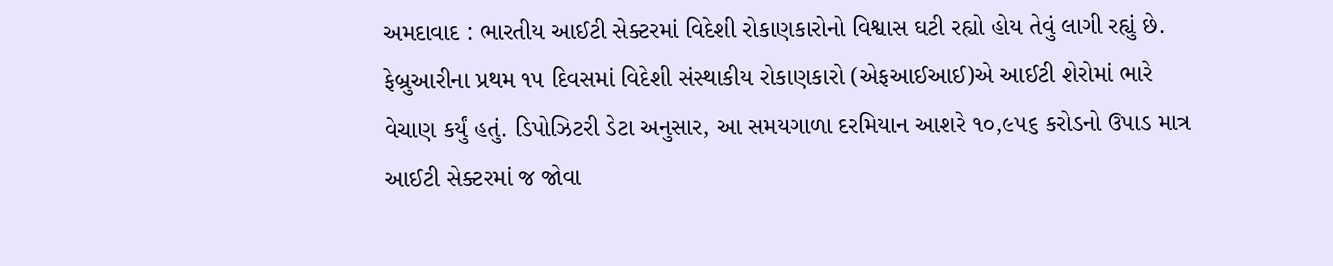અમદાવાદ : ભારતીય આઈટી સેક્ટરમાં વિદેશી રોકાણકારોનો વિશ્વાસ ઘટી રહ્યો હોય તેવું લાગી રહ્યું છે. ફેબ્રુઆરીના પ્રથમ ૧૫ દિવસમાં વિદેશી સંસ્થાકીય રોકાણકારો (એફઆઈઆઈ)એ આઈટી શેરોમાં ભારે વેચાણ કર્યું હતું. ડિપોઝિટરી ડેટા અનુસાર, આ સમયગાળા દરમિયાન આશરે ૧૦,૯૫૬ કરોડનો ઉપાડ માત્ર આઈટી સેક્ટરમાં જ જોવા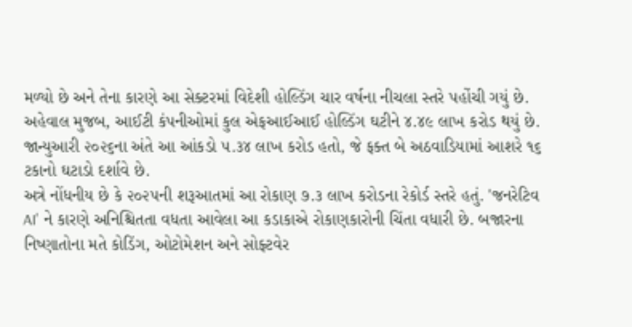મળ્યો છે અને તેના કારણે આ સેક્ટરમાં વિદેશી હોલ્ડિંગ ચાર વર્ષના નીચલા સ્તરે પહોંચી ગયું છે.
અહેવાલ મુજબ, આઈટી કંપનીઓમાં કુલ એફઆઈઆઈ હોલ્ડિંગ ઘટીને ૪.૪૯ લાખ કરોડ થયું છે. જાન્યુઆરી ૨૦૨૬ના અંતે આ આંકડો ૫.૩૪ લાખ કરોડ હતો, જે ફક્ત બે અઠવાડિયામાં આશરે ૧૬ ટકાનો ઘટાડો દર્શાવે છે.
અત્રે નોંધનીય છે કે ૨૦૨૫ની શરૂઆતમાં આ રોકાણ ૭.૩ લાખ કરોડના રેકોર્ડ સ્તરે હતું. 'જનરેટિવ AI' ને કારણે અનિશ્ચિતતા વધતા આવેલા આ કડાકાએ રોકાણકારોની ચિંતા વધારી છે. બજારના નિષ્ણાતોના મતે કોડિંગ, ઓટોમેશન અને સોફ્ટવેર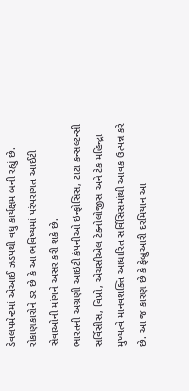ડેવલપમેન્ટમાં એઆઈ ઝડપથી વધુ કાર્યક્ષમ બની રહ્યું છે. રોકાણકારોને ડર છે કે આ ભવિષ્યમાં પરંપરાગત આઈટી સેવાઓની માંગને અસર કરી શકે છે.
ભારતની અગ્રણી આઇટી કંપનીઓ ઇન્ફોસિસ, ટાટા કન્સલ્ટન્સી સર્વિસીસ, વિપ્રો, એચસીએલ ટેક્નોલોજીસ અને ટેક મહિન્દ્રા મુખ્યત્વે માનવશક્તિ આધારિત સર્વિસિસમાંથી આવક ઉત્પન્ન કરે છે. આ જ કારણ છે કે ફેબ્રુઆરી દરમિયાન આ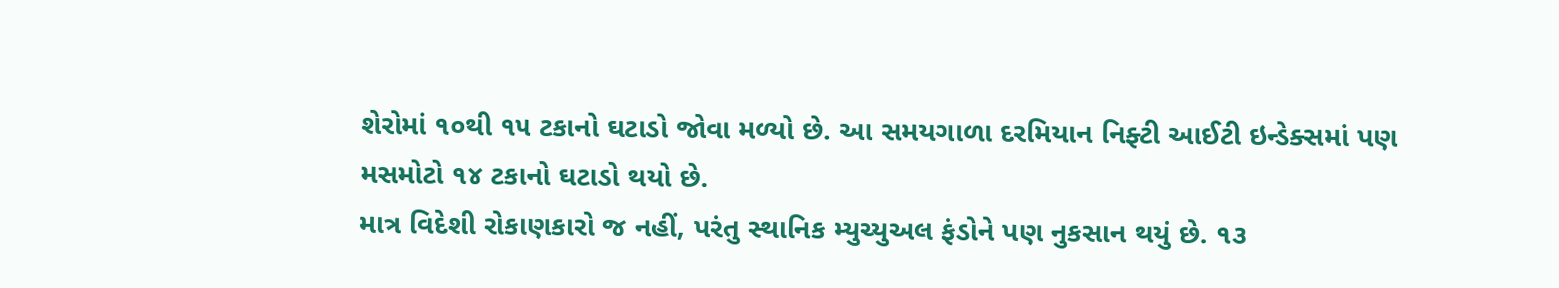શેરોમાં ૧૦થી ૧૫ ટકાનો ઘટાડો જોવા મળ્યો છે. આ સમયગાળા દરમિયાન નિફ્ટી આઈટી ઇન્ડેક્સમાં પણ મસમોટો ૧૪ ટકાનો ઘટાડો થયો છે.
માત્ર વિદેશી રોકાણકારો જ નહીં, પરંતુ સ્થાનિક મ્યુચ્યુઅલ ફંડોને પણ નુકસાન થયું છે. ૧૩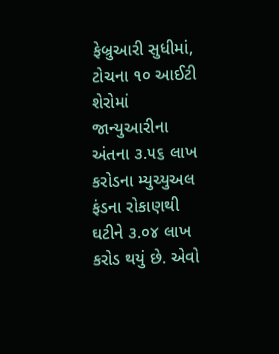ફેબ્રુઆરી સુધીમાં, ટોચના ૧૦ આઈટી શેરોમાં જાન્યુઆરીના અંતના ૩.૫૬ લાખ કરોડના મ્યુચ્યુઅલ ફંડના રોકાણથી ઘટીને ૩.૦૪ લાખ કરોડ થયું છે. એવો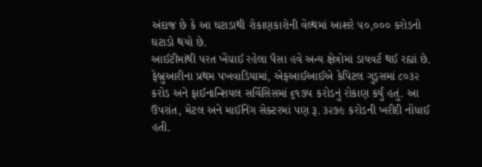અંદાજ છે કે આ ઘટાડાથી રોકાણકારોની વેલ્થમાં આશરે ૫૦,૦૦૦ કરોડનો ઘટાડો થયો છે.
આઈટીમાંથી પરત ખેંચાઈ રહેલા પૈસા હવે અન્ય ક્ષેત્રોમાં ડાયવર્ટ થઈ રહ્યાં છે. ફેબ્રુઆરીના પ્રથમ પખવાડિયામાં, એફઆઈઆઈએ કેપિટલ ગુડ્સમાં ૮૦૩૨ કરોડ અને ફાઈનાન્શિયલ સર્વિસિસમાં ૬૧૭૫ કરોડનું રોકાણ કર્યું હતું. આ ઉપરાંત, મેટલ અને માઈનિંગ સેક્ટરમાં પણ રૂ. ૩૨૭૯ કરોડની ખરીદી નોંધાઈ હતી.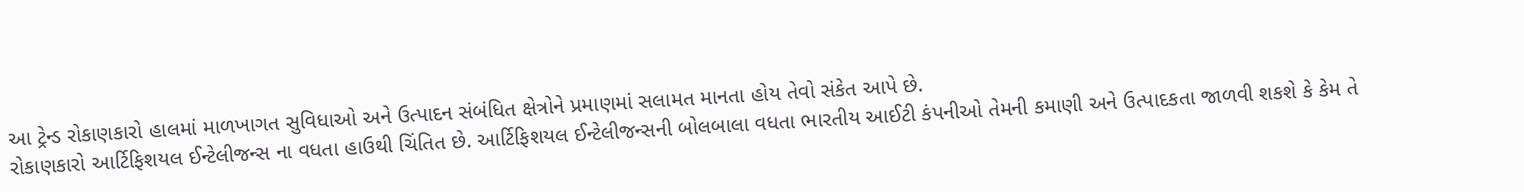આ ટ્રેન્ડ રોકાણકારો હાલમાં માળખાગત સુવિધાઓ અને ઉત્પાદન સંબંધિત ક્ષેત્રોને પ્રમાણમાં સલામત માનતા હોય તેવો સંકેત આપે છે.
રોકાણકારો આર્ટિફિશયલ ઈન્ટેલીજન્સ ના વધતા હાઉથી ચિંતિત છે. આર્ટિફિશયલ ઈન્ટેલીજન્સની બોલબાલા વધતા ભારતીય આઈટી કંપનીઓ તેમની કમાણી અને ઉત્પાદકતા જાળવી શકશે કે કેમ તે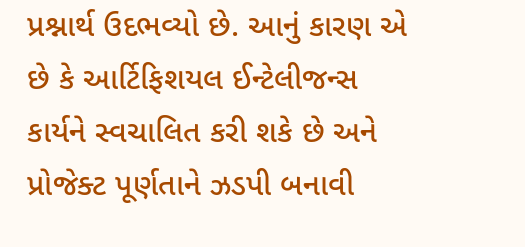પ્રશ્નાર્થ ઉદભવ્યો છે. આનું કારણ એ છે કે આર્ટિફિશયલ ઈન્ટેલીજન્સ કાર્યને સ્વચાલિત કરી શકે છે અને પ્રોજેક્ટ પૂર્ણતાને ઝડપી બનાવી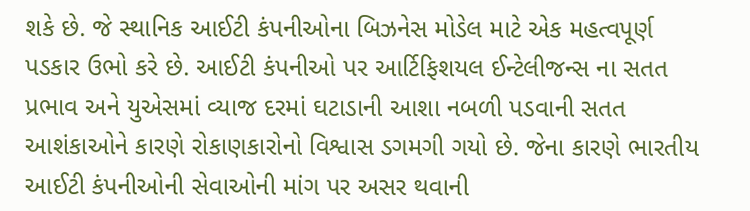શકે છે. જે સ્થાનિક આઈટી કંપનીઓના બિઝનેસ મોડેલ માટે એક મહત્વપૂર્ણ પડકાર ઉભો કરે છે. આઈટી કંપનીઓ પર આર્ટિફિશયલ ઈન્ટેલીજન્સ ના સતત પ્રભાવ અને યુએસમાં વ્યાજ દરમાં ઘટાડાની આશા નબળી પડવાની સતત આશંકાઓને કારણે રોકાણકારોનો વિશ્વાસ ડગમગી ગયો છે. જેના કારણે ભારતીય આઈટી કંપનીઓની સેવાઓની માંગ પર અસર થવાની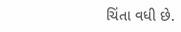ચિંતા વધી છે.